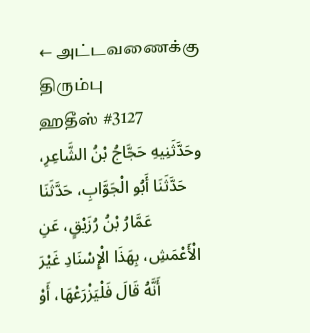← அட்டவணைக்கு திரும்பு
ஹதீஸ் #3127
وحَدَّثَنِيهِ حَجَّاجُ بْنُ الشَّاعِرِ، حَدَّثَنَا أَبُو الْجَوَّابِ، حَدَّثَنَا عَمَّارُ بْنُ رُزَيْقٍ، عَنِ الْأَعْمَشِ، بِهَذَا الْإِسْنَادِ غَيْرَ أَنَّهُ قَالَ فَلْيَزْرَعْهَا، أَوْ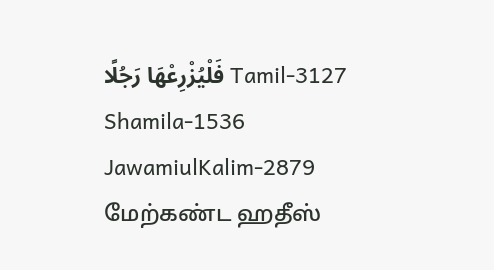فَلْيُزْرِعْهَا رَجُلًا Tamil-3127 Shamila-1536 JawamiulKalim-2879
மேற்கண்ட ஹதீஸ்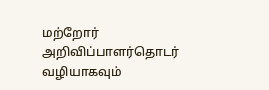மற்றோர் அறிவிப்பாளர்தொடர் வழியாகவும்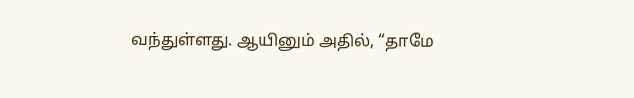வந்துள்ளது. ஆயினும் அதில், “தாமே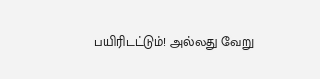பயிரிடட்டும்! அல்லது வேறு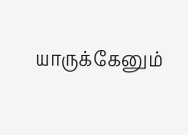யாருக்கேனும்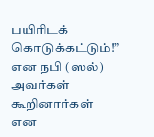பயிரிடக் கொடுக்கட்டும்!” என நபி (ஸல்) அவர்கள் கூறினார்கள் என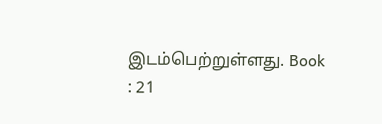இடம்பெற்றுள்ளது. Book : 21